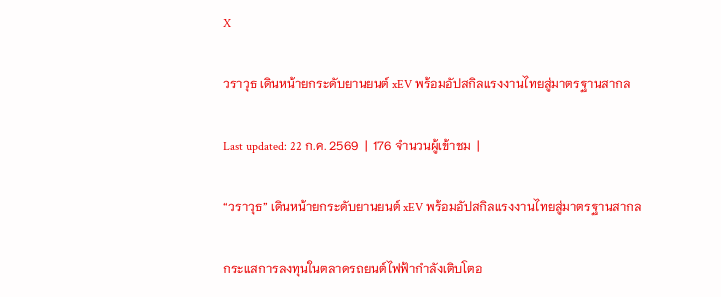X

วราวุธ เดินหน้ายกระดับยานยนต์ xEV พร้อมอัปสกิลแรงงานไทยสู่มาตรฐานสากล

Last updated: 22 ก.ค. 2569  |  176 จำนวนผู้เข้าชม  |

“วราวุธ” เดินหน้ายกระดับยานยนต์ xEV พร้อมอัปสกิลแรงงานไทยสู่มาตรฐานสากล

กระแสการลงทุนในตลาดรถยนต์ไฟฟ้ากำลังเติบโตอ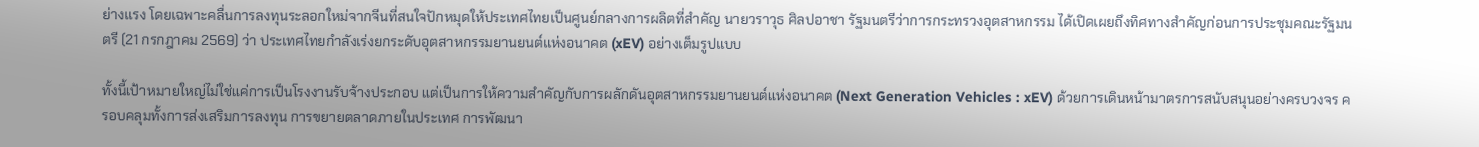ย่างแรง โดยเฉพาะคลื่นการลงทุนระลอกใหม่จากจีนที่สนใจปักหมุดให้ประเทศไทยเป็นศูนย์กลางการผลิตที่สำคัญ นายวราวุธ ศิลปอาชา รัฐมนตรีว่าการกระทรวงอุตสาหกรรม ได้เปิดเผยถึงทิศทางสำคัญก่อนการประชุมคณะรัฐมนตรี (21 กรกฎาคม 2569) ว่า ประเทศไทยกำลังเร่งยกระดับอุตสาหกรรมยานยนต์แห่งอนาคต (xEV) อย่างเต็มรูปแบบ

ทั้งนี้เป้าหมายใหญ่ไม่ใช่แค่การเป็นโรงงานรับจ้างประกอบ แต่เป็นการให้ความสำคัญกับการผลักดันอุตสาหกรรมยานยนต์แห่งอนาคต (Next Generation Vehicles : xEV) ด้วยการเดินหน้ามาตรการสนับสนุนอย่างครบวงจร ครอบคลุมทั้งการส่งเสริมการลงทุน การขยายตลาดภายในประเทศ การพัฒนา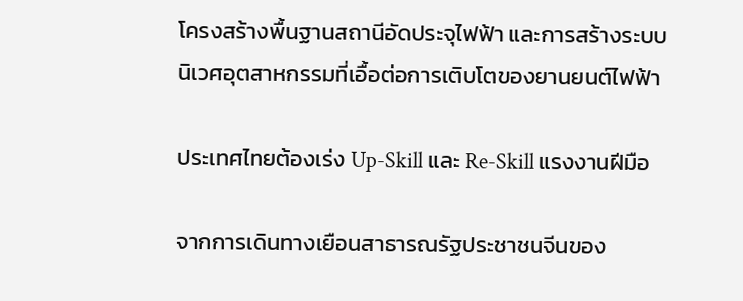โครงสร้างพื้นฐานสถานีอัดประจุไฟฟ้า และการสร้างระบบนิเวศอุตสาหกรรมที่เอื้อต่อการเติบโตของยานยนต์ไฟฟ้า

ประเทศไทยต้องเร่ง Up-Skill และ Re-Skill แรงงานฝีมือ

จากการเดินทางเยือนสาธารณรัฐประชาชนจีนของ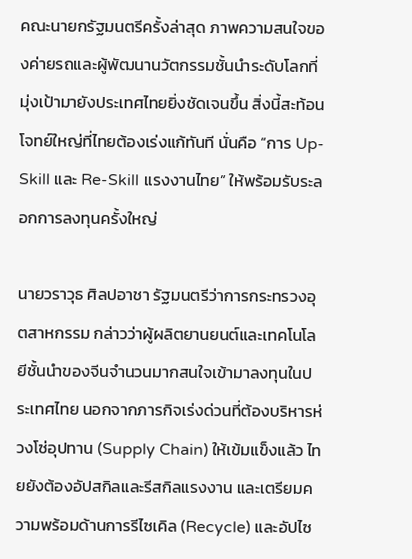คณะนายกรัฐมนตรีครั้งล่าสุด ภาพความสนใจของค่ายรถและผู้พัฒนานวัตกรรมชั้นนำระดับโลกที่มุ่งเป้ามายังประเทศไทยยิ่งชัดเจนขึ้น สิ่งนี้สะท้อนโจทย์ใหญ่ที่ไทยต้องเร่งแก้ทันที นั่นคือ “การ Up-Skill และ Re-Skill แรงงานไทย” ให้พร้อมรับระลอกการลงทุนครั้งใหญ่

นายวราวุธ ศิลปอาชา รัฐมนตรีว่าการกระทรวงอุตสาหกรรม กล่าวว่าผู้ผลิตยานยนต์และเทคโนโลยีชั้นนำของจีนจำนวนมากสนใจเข้ามาลงทุนในประเทศไทย นอกจากภารกิจเร่งด่วนที่ต้องบริหารห่วงโซ่อุปทาน (Supply Chain) ให้เข้มแข็งแล้ว ไทยยังต้องอัปสกิลและรีสกิลแรงงาน และเตรียมความพร้อมด้านการรีไซเคิล (Recycle) และอัปไซ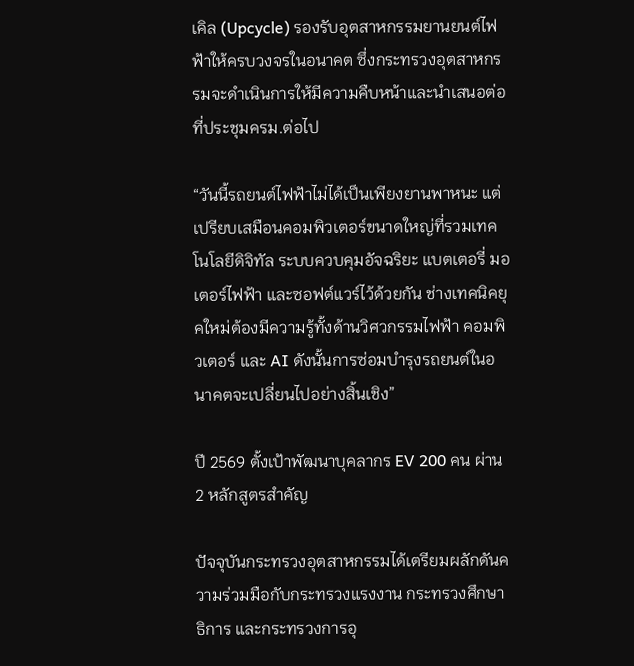เคิล (Upcycle) รองรับอุตสาหกรรมยานยนต์ไฟฟ้าให้ครบวงจรในอนาคต ซึ่งกระทรวงอุตสาหกรรมจะดำเนินการให้มีความคืบหน้าและนำเสนอต่อที่ประชุมครม.ต่อไป

“วันนี้รถยนต์ไฟฟ้าไม่ได้เป็นเพียงยานพาหนะ แต่เปรียบเสมือนคอมพิวเตอร์ขนาดใหญ่ที่รวมเทคโนโลยีดิจิทัล ระบบควบคุมอัจฉริยะ แบตเตอรี่ มอเตอร์ไฟฟ้า และซอฟต์แวร์ไว้ด้วยกัน ช่างเทคนิคยุคใหม่ต้องมีความรู้ทั้งด้านวิศวกรรมไฟฟ้า คอมพิวเตอร์ และ AI ดังนั้นการซ่อมบำรุงรถยนต์ในอนาคตจะเปลี่ยนไปอย่างสิ้นเชิง”

ปี 2569 ตั้งเป้าพัฒนาบุคลากร EV 200 คน ผ่าน 2 หลักสูตรสำคัญ

ปัจจุบันกระทรวงอุตสาหกรรมได้เตรียมผลักดันความร่วมมือกับกระทรวงแรงงาน กระทรวงศึกษาธิการ และกระทรวงการอุ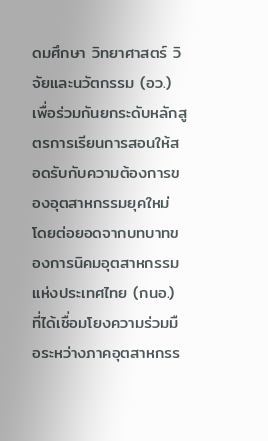ดมศึกษา วิทยาศาสตร์ วิจัยและนวัตกรรม (อว.) เพื่อร่วมกันยกระดับหลักสูตรการเรียนการสอนให้สอดรับกับความต้องการของอุตสาหกรรมยุคใหม่ โดยต่อยอดจากบทบาทของการนิคมอุตสาหกรรมแห่งประเทศไทย (กนอ.) ที่ได้เชื่อมโยงความร่วมมือระหว่างภาคอุตสาหกรร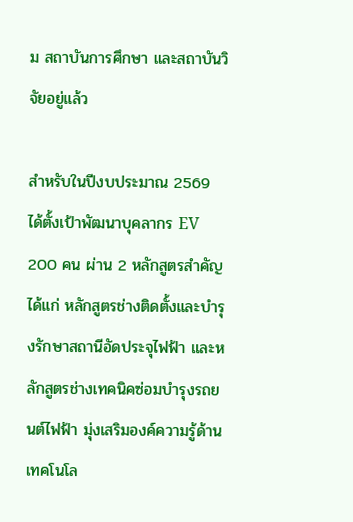ม สถาบันการศึกษา และสถาบันวิจัยอยู่แล้ว

สำหรับในปีงบประมาณ 2569 ได้ตั้งเป้าพัฒนาบุคลากร EV 200 คน ผ่าน 2 หลักสูตรสำคัญ ได้แก่ หลักสูตรช่างติดตั้งและบำรุงรักษาสถานีอัดประจุไฟฟ้า และหลักสูตรช่างเทคนิคซ่อมบำรุงรถยนต์ไฟฟ้า มุ่งเสริมองค์ความรู้ด้านเทคโนโล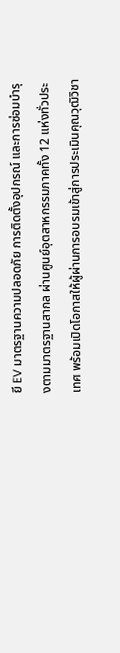ยี EV มาตรฐานความปลอดภัย การติดตั้งอุปกรณ์ และการซ่อมบำรุงตามมาตรฐานสากล ผ่านศูนย์อุตสาหกรรมภาคทั้ง 12 แห่งทั่วประเทศ พร้อมเปิดโอกาสให้ผู้ผ่านการอบรมเข้าสู่การประเมินคุณวุฒิวิชา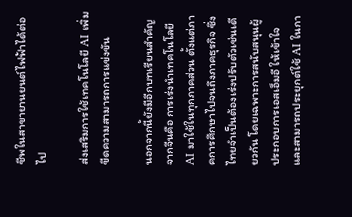ชีพในสาขายานยนต์ไฟฟ้าได้ต่อไป

ส่งเสริมการใช้เทคโนโลยี AI เพิ่มขีดความสามารถการแข่งขัน

นอกจากนี้ยังมีอีกบทเรียนสำคัญจากจีนคือ การเร่งนำเทคโนโลยี AI มาใช้ในทุกภาคส่วน ตั้งแต่ภาคการศึกษาไปจนถึงภาคธุรกิจ ซึ่งไทยจำเป็นต้องเร่งปรับตัวเช่นเดียวกัน โดยเฉพาะการสนับสนุนผู้ประกอบการเอสเอ็มอี ให้เข้าใจและสามารถประยุกต์ใช้ AI ในกา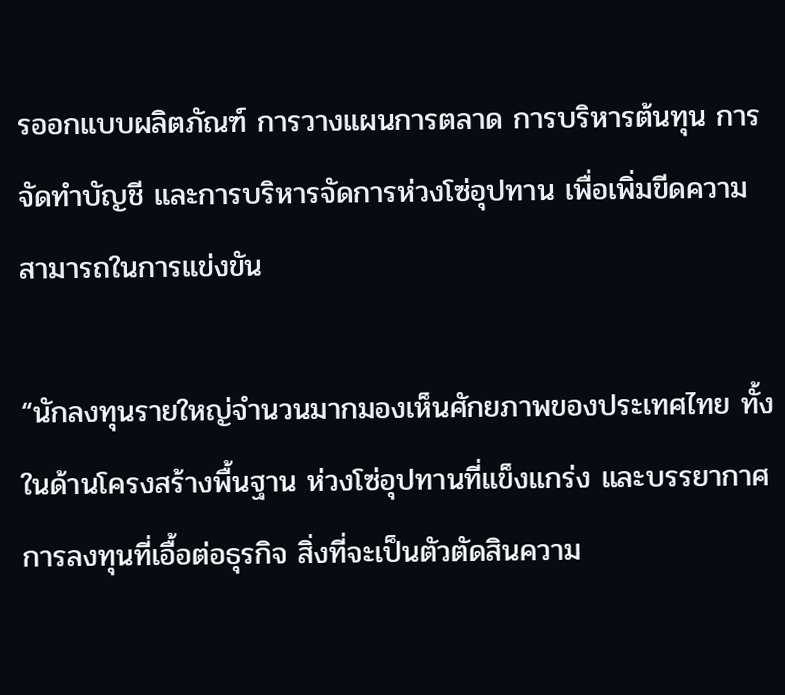รออกแบบผลิตภัณฑ์ การวางแผนการตลาด การบริหารต้นทุน การจัดทำบัญชี และการบริหารจัดการห่วงโซ่อุปทาน เพื่อเพิ่มขีดความสามารถในการแข่งขัน

“นักลงทุนรายใหญ่จำนวนมากมองเห็นศักยภาพของประเทศไทย ทั้งในด้านโครงสร้างพื้นฐาน ห่วงโซ่อุปทานที่แข็งแกร่ง และบรรยากาศการลงทุนที่เอื้อต่อธุรกิจ สิ่งที่จะเป็นตัวตัดสินความ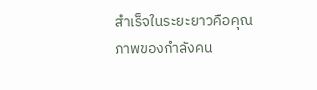สำเร็จในระยะยาวคือคุณภาพของกำลังคน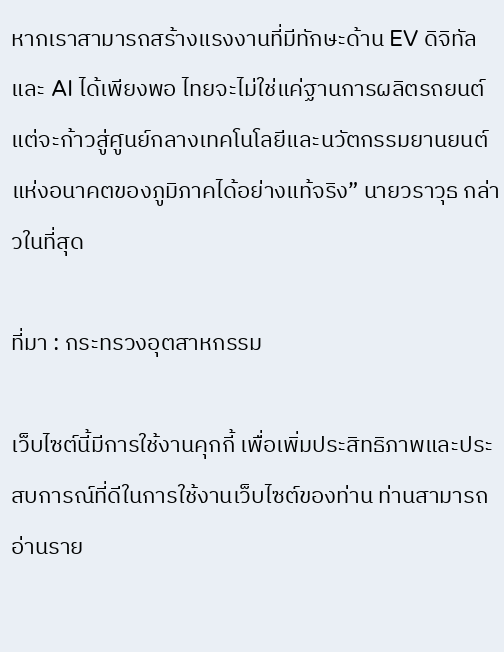หากเราสามารถสร้างแรงงานที่มีทักษะด้าน EV ดิจิทัล และ AI ได้เพียงพอ ไทยจะไม่ใช่แค่ฐานการผลิตรถยนต์ แต่จะก้าวสู่ศูนย์กลางเทคโนโลยีและนวัตกรรมยานยนต์แห่งอนาคตของภูมิภาคได้อย่างแท้จริง” นายวราวุธ กล่าวในที่สุด

ที่มา : กระทรวงอุตสาหกรรม

เว็บไซต์นี้มีการใช้งานคุกกี้ เพื่อเพิ่มประสิทธิภาพและประสบการณ์ที่ดีในการใช้งานเว็บไซต์ของท่าน ท่านสามารถอ่านราย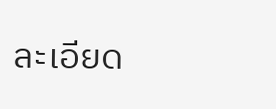ละเอียด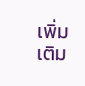เพิ่มเติม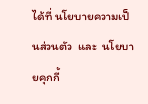ได้ที่ นโยบายความเป็นส่วนตัว  และ  นโยบายคุกกี้